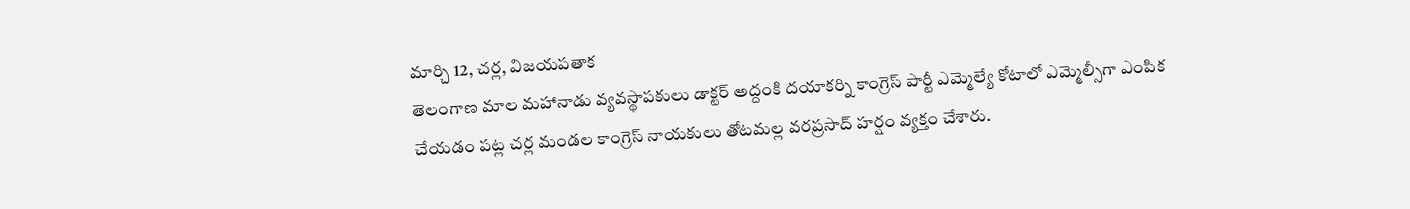మార్చి 12, చర్ల, విజయపతాక
తెలంగాణ మాల మహానాడు వ్యవస్థాపకులు డాక్టర్ అద్దంకి దయాకర్ని కాంగ్రెస్ పార్టీ ఎమ్మెల్యే కోటాలో ఎమ్మెల్సీగా ఎంపిక చేయడం పట్ల చర్ల మండల కాంగ్రెస్ నాయకులు తోటమల్ల వరప్రసాద్ హర్షం వ్యక్తం చేశారు.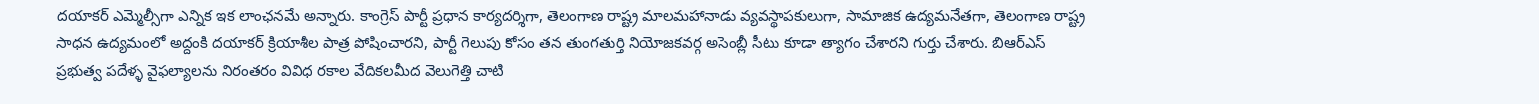దయాకర్ ఎమ్మెల్సీగా ఎన్నిక ఇక లాంఛనమే అన్నారు. కాంగ్రెస్ పార్టీ ప్రధాన కార్యదర్శిగా, తెలంగాణ రాష్ట్ర మాలమహానాడు వ్యవస్థాపకులుగా, సామాజిక ఉద్యమనేతగా, తెలంగాణ రాష్ట్ర సాధన ఉద్యమంలో అద్దంకి దయాకర్ క్రియాశీల పాత్ర పోషించారని, పార్టీ గెలుపు కోసం తన తుంగతుర్తి నియోజకవర్గ అసెంబ్లీ సీటు కూడా త్యాగం చేశారని గుర్తు చేశారు. బిఆర్ఎస్ ప్రభుత్వ పదేళ్ళ వైఫల్యాలను నిరంతరం వివిధ రకాల వేదికలమీద వెలుగెత్తి చాటి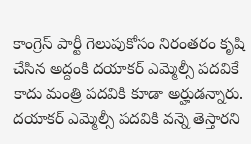కాంగ్రెస్ పార్టీ గెలుపుకోసం నిరంతరం కృషి చేసిన అద్దంకి దయాకర్ ఎమ్మెల్సీ పదవికే కాదు మంత్రి పదవికి కూడా అర్హుడన్నారు. దయాకర్ ఎమ్మెల్సీ పదవికి వన్నె తెస్తారని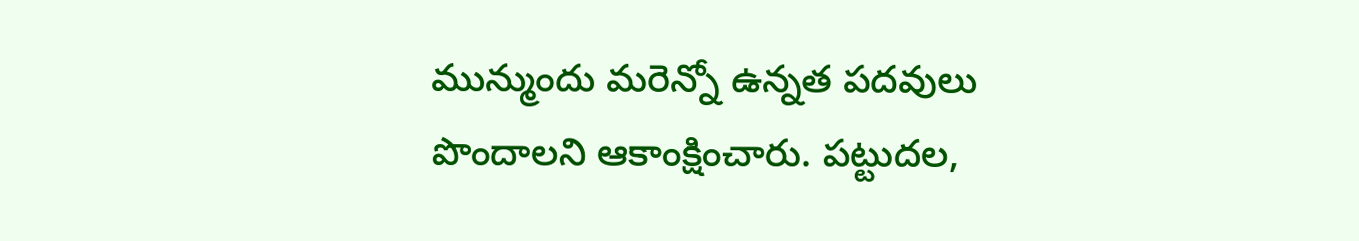మున్ముందు మరెన్నో ఉన్నత పదవులు పొందాలని ఆకాంక్షించారు. పట్టుదల,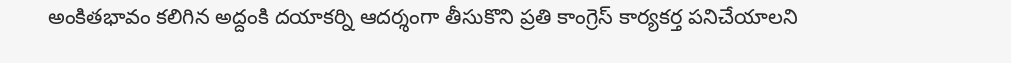అంకితభావం కలిగిన అద్దంకి దయాకర్ని ఆదర్శంగా తీసుకొని ప్రతి కాంగ్రెస్ కార్యకర్త పనిచేయాలని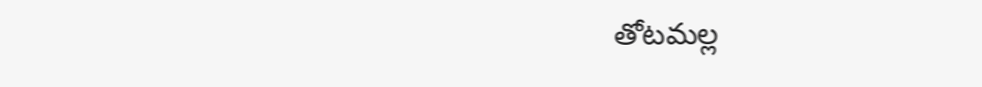తోటమల్ల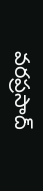వరప్రసాద్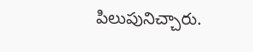పిలుపునిచ్చారు.